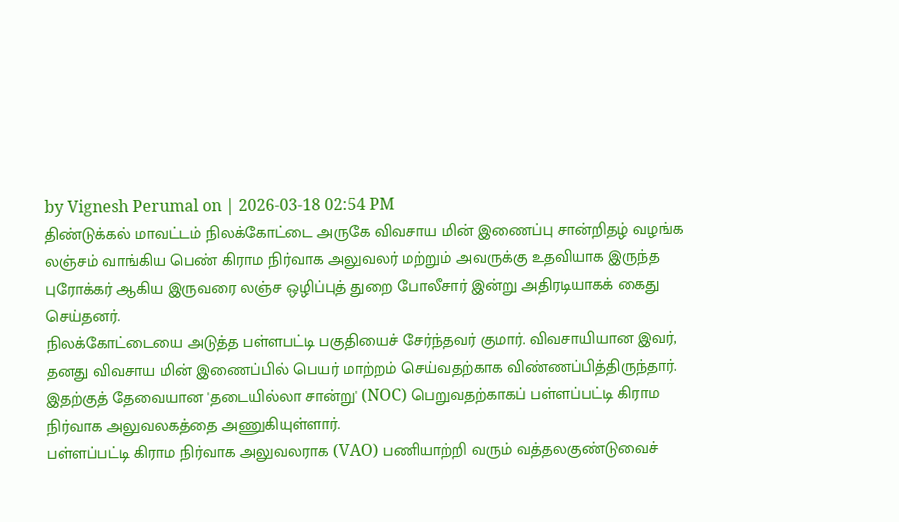by Vignesh Perumal on | 2026-03-18 02:54 PM
திண்டுக்கல் மாவட்டம் நிலக்கோட்டை அருகே விவசாய மின் இணைப்பு சான்றிதழ் வழங்க லஞ்சம் வாங்கிய பெண் கிராம நிர்வாக அலுவலர் மற்றும் அவருக்கு உதவியாக இருந்த புரோக்கர் ஆகிய இருவரை லஞ்ச ஒழிப்புத் துறை போலீசார் இன்று அதிரடியாகக் கைது செய்தனர்.
நிலக்கோட்டையை அடுத்த பள்ளபட்டி பகுதியைச் சேர்ந்தவர் குமார். விவசாயியான இவர், தனது விவசாய மின் இணைப்பில் பெயர் மாற்றம் செய்வதற்காக விண்ணப்பித்திருந்தார். இதற்குத் தேவையான 'தடையில்லா சான்று' (NOC) பெறுவதற்காகப் பள்ளப்பட்டி கிராம நிர்வாக அலுவலகத்தை அணுகியுள்ளார்.
பள்ளப்பட்டி கிராம நிர்வாக அலுவலராக (VAO) பணியாற்றி வரும் வத்தலகுண்டுவைச்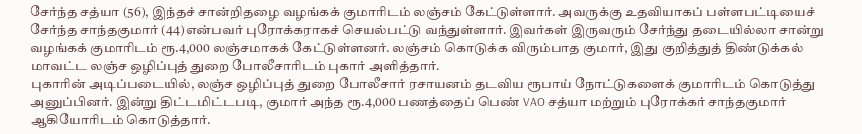சேர்ந்த சத்யா (56), இந்தச் சான்றிதழை வழங்கக் குமாரிடம் லஞ்சம் கேட்டுள்ளார். அவருக்கு உதவியாகப் பள்ளபட்டியைச் சேர்ந்த சாந்தகுமார் (44)என்பவர் புரோக்கராகச் செயல்பட்டு வந்துள்ளார். இவர்கள் இருவரும் சேர்ந்து தடையில்லா சான்று வழங்கக் குமாரிடம் ரூ.4,000 லஞ்சமாகக் கேட்டுள்ளனர். லஞ்சம் கொடுக்க விரும்பாத குமார், இது குறித்துத் திண்டுக்கல் மாவட்ட லஞ்ச ஒழிப்புத் துறை போலீசாரிடம் புகார் அளித்தார்.
புகாரின் அடிப்படையில், லஞ்ச ஒழிப்புத் துறை போலீசார் ரசாயனம் தடவிய ரூபாய் நோட்டுகளைக் குமாரிடம் கொடுத்து அனுப்பினர். இன்று திட்டமிட்டபடி, குமார் அந்த ரூ.4,000 பணத்தைப் பெண் VAO சத்யா மற்றும் புரோக்கர் சாந்தகுமார் ஆகியோரிடம் கொடுத்தார்.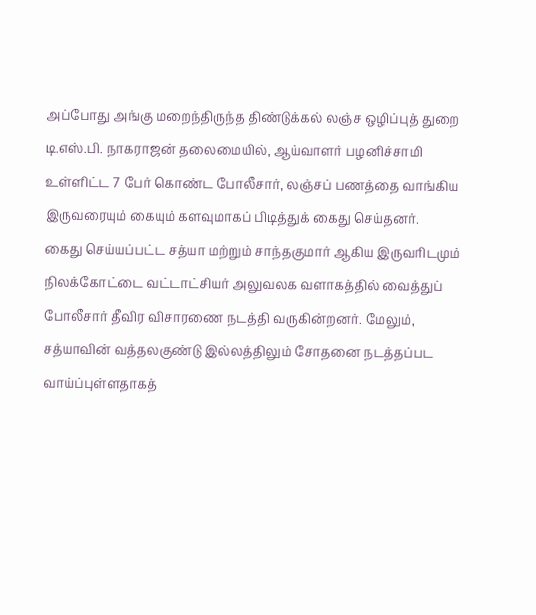அப்போது அங்கு மறைந்திருந்த திண்டுக்கல் லஞ்ச ஒழிப்புத் துறை டி.எஸ்.பி. நாகராஜன் தலைமையில், ஆய்வாளர் பழனிச்சாமி உள்ளிட்ட 7 பேர் கொண்ட போலீசார், லஞ்சப் பணத்தை வாங்கிய இருவரையும் கையும் களவுமாகப் பிடித்துக் கைது செய்தனர்.
கைது செய்யப்பட்ட சத்யா மற்றும் சாந்தகுமார் ஆகிய இருவரிடமும் நிலக்கோட்டை வட்டாட்சியர் அலுவலக வளாகத்தில் வைத்துப் போலீசார் தீவிர விசாரணை நடத்தி வருகின்றனர். மேலும், சத்யாவின் வத்தலகுண்டு இல்லத்திலும் சோதனை நடத்தப்பட வாய்ப்புள்ளதாகத்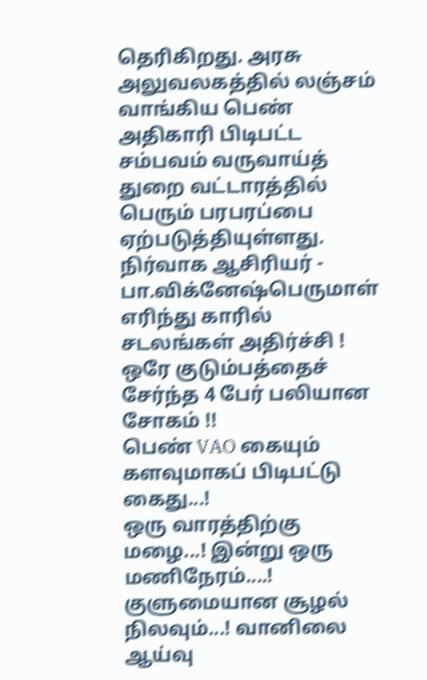தெரிகிறது. அரசு அலுவலகத்தில் லஞ்சம் வாங்கிய பெண் அதிகாரி பிடிபட்ட சம்பவம் வருவாய்த் துறை வட்டாரத்தில் பெரும் பரபரப்பை ஏற்படுத்தியுள்ளது.
நிர்வாக ஆசிரியர் - பா.விக்னேஷ்பெருமாள்
எரிந்து காரில் சடலங்கள் அதிர்ச்சி ! ஒரே குடும்பத்தைச் சேர்ந்த 4 பேர் பலியான சோகம் !!
பெண் VAO கையும் களவுமாகப் பிடிபட்டு கைது...!
ஒரு வாரத்திற்கு மழை...! இன்று ஒரு மணிநேரம்....! குளுமையான சூழல் நிலவும்...! வானிலை ஆய்வு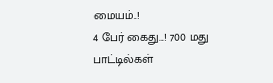மையம்..!
4 பேர் கைது...! 700 மது பாட்டில்கள்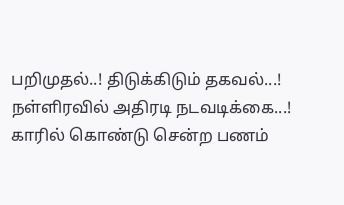பறிமுதல்..! திடுக்கிடும் தகவல்...!
நள்ளிரவில் அதிரடி நடவடிக்கை...! காரில் கொண்டு சென்ற பணம்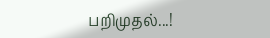பறிமுதல்...!